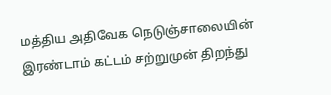மத்திய அதிவேக நெடுஞ்சாலையின் இரண்டாம் கட்டம் சற்றுமுன் திறந்து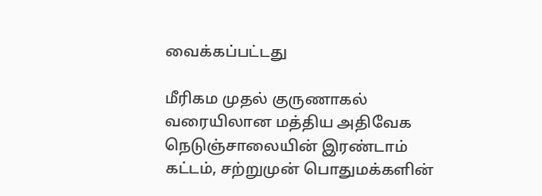வைக்கப்பட்டது

மீரிகம முதல் குருணாகல் வரையிலான மத்திய அதிவேக நெடுஞ்சாலையின் இரண்டாம் கட்டம், சற்றுமுன் பொதுமக்களின்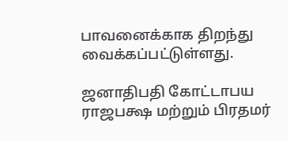பாவனைக்காக திறந்து வைக்கப்பட்டுள்ளது.

ஜனாதிபதி கோட்டாபய ராஜபக்ஷ மற்றும் பிரதமர்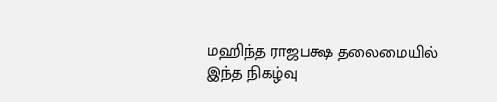மஹிந்த ராஜபக்ஷ தலைமையில் இந்த நிகழ்வு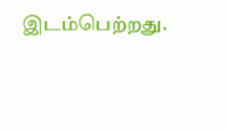இடம்பெற்றது.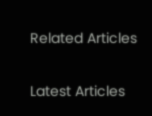Related Articles

Latest Articles